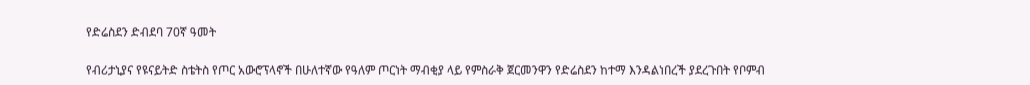የድሬስደን ድብደባ 70ኛ ዓመት

የብሪታኒያና የዩናይትድ ስቴትስ የጦር አውሮፕላኖች በሁለተኛው የዓለም ጦርነት ማብቂያ ላይ የምስራቅ ጀርመንዋን የድሬስደን ከተማ እንዳልነበረች ያደረጉበት የቦምብ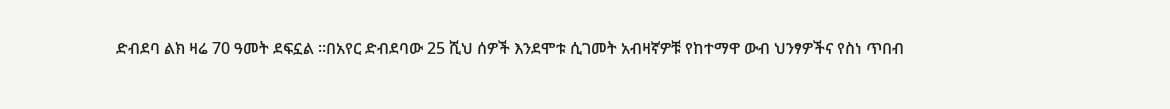ድብደባ ልክ ዛሬ 70 ዓመት ደፍኗል ።በአየር ድብደባው 25 ሺህ ሰዎች እንደሞቱ ሲገመት አብዛኛዎቹ የከተማዋ ውብ ህንፃዎችና የስነ ጥበብ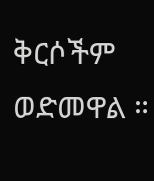ቅርሶችም ወድመዋል ።